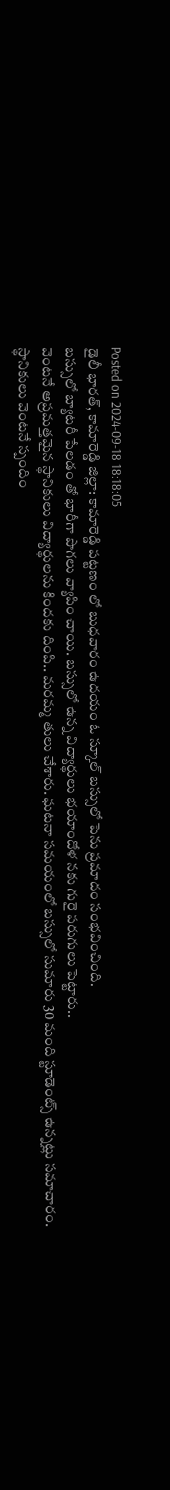Posted on 2024-09-18 18:18:05
డైలీ భారత్, కామారెడ్డి జిల్లా: కామారెడ్డి పట్టణం లో బుధవారం ఉదయం ఓ స్కూల్ బస్సులో పెను ప్రమాదం సంభవించింది.
బస్సులో బ్యాటరీ పేలడం తో భారీగా పొగలు వ్యాపిం చాయి. బస్సులో ఉన్న విద్యార్థులు భయాందోళ నకు గురై పరుగులు పెట్టారు..
వెంటనే అప్రమత్తమైన స్థానికులు విద్యార్థులను కిందకు దింపి.. మరమ్మ తులు చేశారు. ఘటనా సమయంలో బస్సులో సుమారు 30 మంది స్టూడెంట్స్ ఉన్నట్లు సమాచారం.
స్థానికులు వెంటనే స్పందిం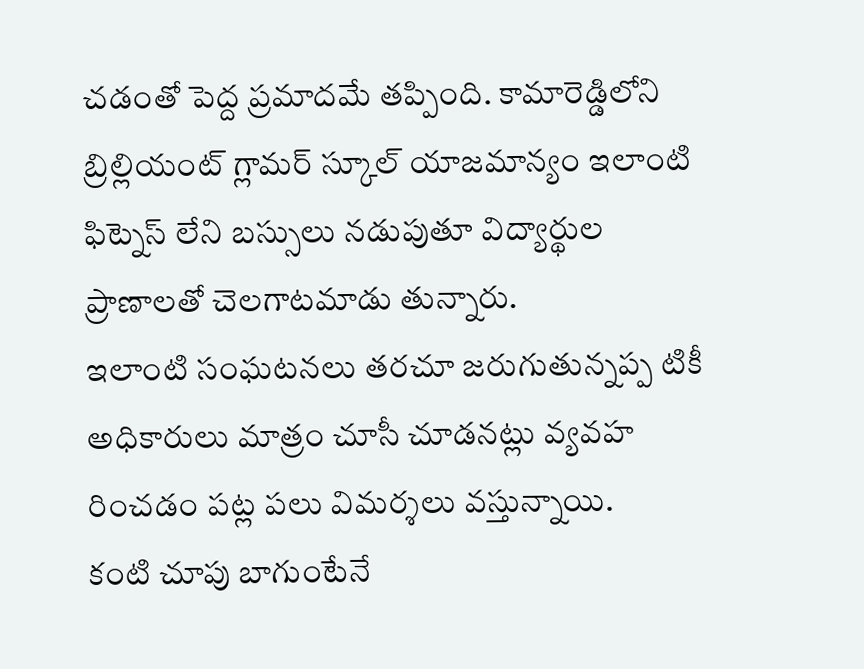చడంతో పెద్ద ప్రమాదమే తప్పింది. కామారెడ్డిలోని బ్రిల్లియంట్ గ్లామర్ స్కూల్ యాజమాన్యం ఇలాంటి ఫిట్నెస్ లేని బస్సులు నడుపుతూ విద్యార్థుల ప్రాణాలతో చెలగాటమాడు తున్నారు.
ఇలాంటి సంఘటనలు తరచూ జరుగుతున్నప్ప టికీ అధికారులు మాత్రం చూసీ చూడనట్లు వ్యవహ రించడం పట్ల పలు విమర్శలు వస్తున్నాయి.
కంటి చూపు బాగుంటేనే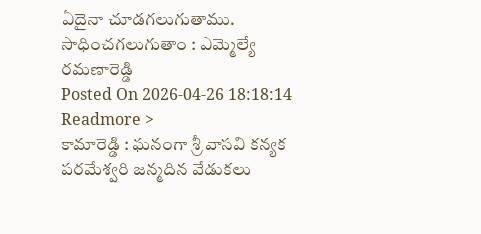ఏదైనా చూడగలుగుతాము. సాధించగలుగుతాం : ఎమ్మెల్యే రమణారెడ్డి
Posted On 2026-04-26 18:18:14
Readmore >
కామారెడ్డి : ఘనంగా శ్రీ వాసవి కన్యక పరమేశ్వరి జన్మదిన వేడుకలు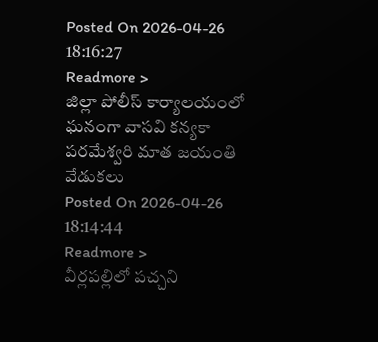Posted On 2026-04-26 18:16:27
Readmore >
జిల్లా పోలీస్ కార్యాలయంలో ఘనంగా వాసవి కన్యకా పరమేశ్వరి మాత జయంతి వేడుకలు
Posted On 2026-04-26 18:14:44
Readmore >
వీర్లపల్లిలో పచ్చని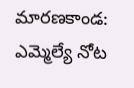మారణకాండ: ఎమ్మెల్యే నోట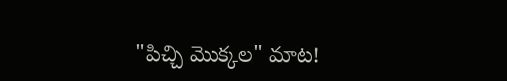"పిచ్చి మొక్కల" మాట!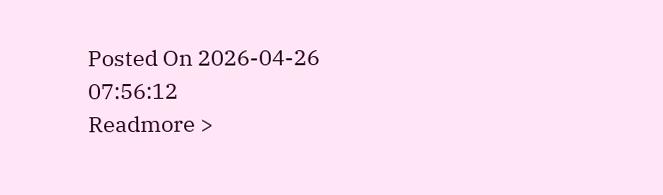Posted On 2026-04-26 07:56:12
Readmore >